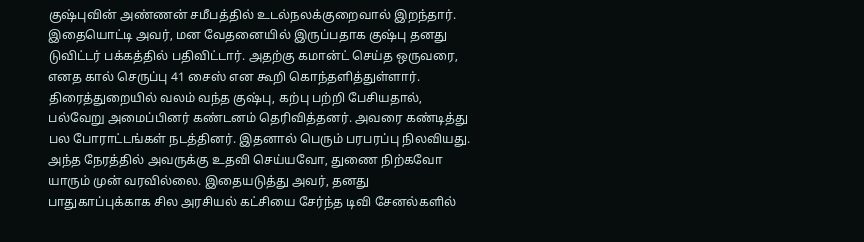குஷ்புவின் அண்ணன் சமீபத்தில் உடல்நலக்குறைவால் இறந்தார். இதையொட்டி அவர், மன வேதனையில் இருப்பதாக குஷ்பு தனது டுவிட்டர் பக்கத்தில் பதிவிட்டார். அதற்கு கமான்ட் செய்த ஒருவரை, எனத கால் செருப்பு 41 சைஸ் என கூறி கொந்தளித்துள்ளார்.
திரைத்துறையில் வலம் வந்த குஷ்பு, கற்பு பற்றி பேசியதால், பல்வேறு அமைப்பினர் கண்டனம் தெரிவித்தனர். அவரை கண்டித்து பல போராட்டங்கள் நடத்தினர். இதனால் பெரும் பரபரப்பு நிலவியது. அந்த நேரத்தில் அவருக்கு உதவி செய்யவோ, துணை நிற்கவோ யாரும் முன் வரவில்லை. இதையடுத்து அவர், தனது பாதுகாப்புக்காக சில அரசியல் கட்சியை சேர்ந்த டிவி சேனல்களில்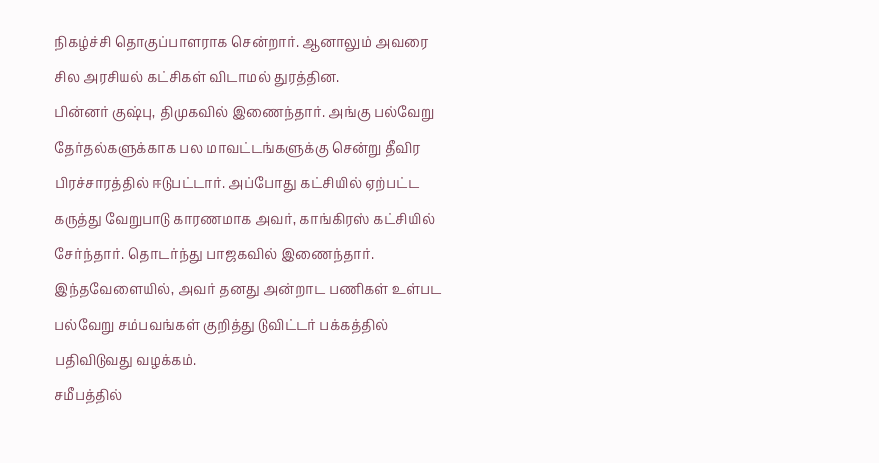நிகழ்ச்சி தொகுப்பாளராக சென்றார். ஆனாலும் அவரை சில அரசியல் கட்சிகள் விடாமல் துரத்தின.
பின்னர் குஷ்பு, திமுகவில் இணைந்தார். அங்கு பல்வேறு தேர்தல்களுக்காக பல மாவட்டங்களுக்கு சென்று தீவிர பிரச்சாரத்தில் ஈடுபட்டார். அப்போது கட்சியில் ஏற்பட்ட கருத்து வேறுபாடு காரணமாக அவர், காங்கிரஸ் கட்சியில் சேர்ந்தார். தொடர்ந்து பாஜகவில் இணைந்தார். இந்தவேளையில், அவர் தனது அன்றாட பணிகள் உள்பட பல்வேறு சம்பவங்கள் குறித்து டுவிட்டர் பக்கத்தில் பதிவிடுவது வழக்கம்.
சமீபத்தில்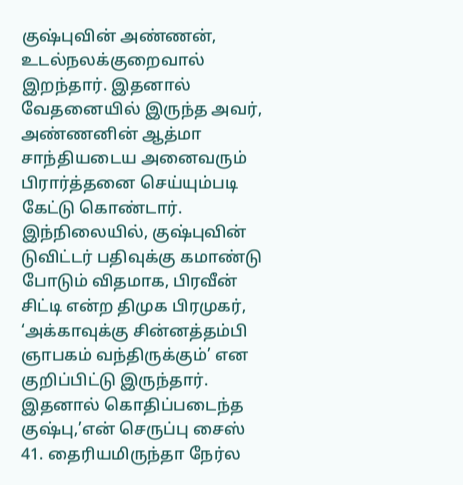குஷ்புவின் அண்ணன், உடல்நலக்குறைவால் இறந்தார். இதனால் வேதனையில் இருந்த அவர், அண்ணனின் ஆத்மா சாந்தியடைய அனைவரும் பிரார்த்தனை செய்யும்படி கேட்டு கொண்டார்.
இந்நிலையில், குஷ்புவின் டுவிட்டர் பதிவுக்கு கமாண்டு போடும் விதமாக, பிரவீன் சிட்டி என்ற திமுக பிரமுகர், ‘அக்காவுக்கு சின்னத்தம்பி ஞாபகம் வந்திருக்கும்’ என குறிப்பிட்டு இருந்தார். இதனால் கொதிப்படைந்த குஷ்பு,’என் செருப்பு சைஸ் 41. தைரியமிருந்தா நேர்ல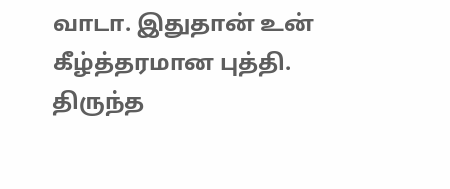வாடா. இதுதான் உன் கீழ்த்தரமான புத்தி. திருந்த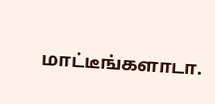மாட்டீங்களாடா.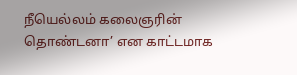நீயெல்லம் கலைஞரின் தொண்டனா’ என காட்டமாக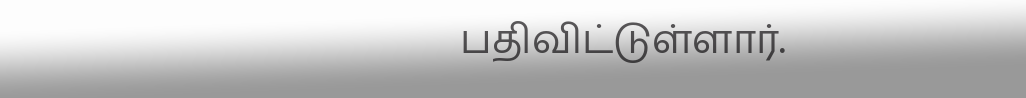பதிவிட்டுள்ளார்.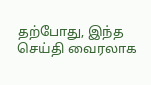தற்போது, இந்த செய்தி வைரலாக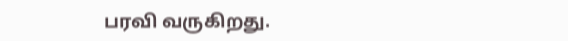பரவி வருகிறது.